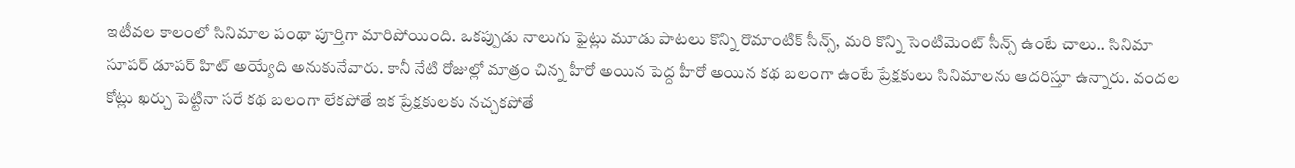ఇటీవల కాలంలో సినిమాల పంథా పూర్తిగా మారిపోయింది. ఒకప్పుడు నాలుగు ఫైట్లు మూడు పాటలు కొన్ని రొమాంటిక్ సీన్స్, మరి కొన్ని సెంటిమెంట్ సీన్స్ ఉంటే చాలు.. సినిమా సూపర్ డూపర్ హిట్ అయ్యేది అనుకునేవారు. కానీ నేటి రోజుల్లో మాత్రం చిన్న హీరో అయిన పెద్ద హీరో అయిన కథ బలంగా ఉంటే ప్రేక్షకులు సినిమాలను ఆదరిస్తూ ఉన్నారు. వందల కోట్లు ఖర్చు పెట్టినా సరే కథ బలంగా లేకపోతే ఇక ప్రేక్షకులకు నచ్చకపోతే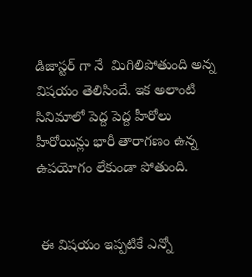డిజాస్టర్ గా నే  మిగిలిపోతుంది అన్న విషయం తెలిసిందే. ఇక అలాంటి సినిమాలో పెద్ద పెద్ద హీరోలు హీరోయిన్లు భారీ తారాగణం ఉన్న  ఉపయోగం లేకుండా పోతుంది.


 ఈ విషయం ఇప్పటికే ఎన్నో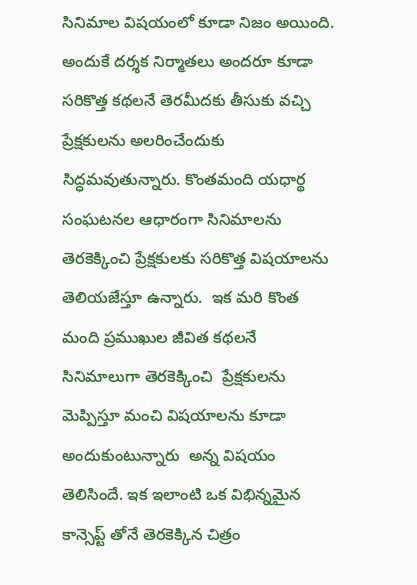సినిమాల విషయంలో కూడా నిజం అయింది. అందుకే దర్శక నిర్మాతలు అందరూ కూడా సరికొత్త కథలనే తెరమీదకు తీసుకు వచ్చి ప్రేక్షకులను అలరించేందుకు సిద్ధమవుతున్నారు. కొంతమంది యధార్థ సంఘటనల ఆధారంగా సినిమాలను తెరకెక్కించి ప్రేక్షకులకు సరికొత్త విషయాలను తెలియజేస్తూ ఉన్నారు.  ఇక మరి కొంత మంది ప్రముఖుల జీవిత కథలనే సినిమాలుగా తెరకెక్కించి  ప్రేక్షకులను మెప్పిస్తూ మంచి విషయాలను కూడా అందుకుంటున్నారు  అన్న విషయం తెలిసిందే. ఇక ఇలాంటి ఒక విభిన్నమైన కాన్సెప్ట్ తోనే తెరకెక్కిన చిత్రం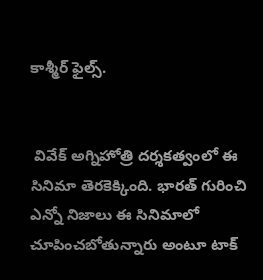కాశ్మీర్ ఫైల్స్.


 వివేక్ అగ్నిహోత్రి దర్శకత్వంలో ఈ సినిమా తెరకెక్కింది. భారత్ గురించి ఎన్నో నిజాలు ఈ సినిమాలో చూపించబోతున్నారు అంటూ టాక్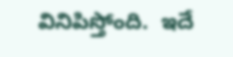వినిపిస్తోంది.  ఇదే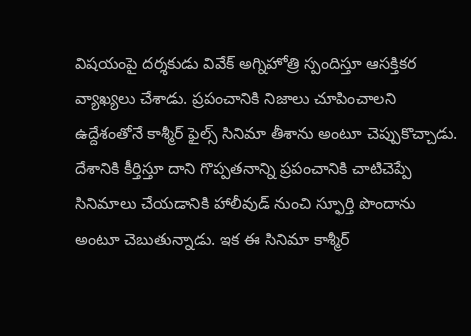విషయంపై దర్శకుడు వివేక్ అగ్నిహోత్రి స్పందిస్తూ ఆసక్తికర వ్యాఖ్యలు చేశాడు. ప్రపంచానికి నిజాలు చూపించాలని ఉద్దేశంతోనే కాశ్మీర్ ఫైల్స్ సినిమా తీశాను అంటూ చెప్పుకొచ్చాడు. దేశానికి కీర్తిస్తూ దాని గొప్పతనాన్ని ప్రపంచానికి చాటిచెప్పే సినిమాలు చేయడానికి హాలీవుడ్ నుంచి స్ఫూర్తి పొందాను అంటూ చెబుతున్నాడు. ఇక ఈ సినిమా కాశ్మీర్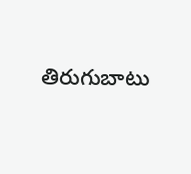తిరుగుబాటు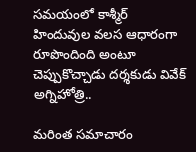సమయంలో కాశ్మీర్ హిందువుల వలస ఆధారంగా రూపొందింది అంటూ చెప్పుకొచ్చాడు దర్శకుడు వివేక్ అగ్నిహోత్రి..

మరింత సమాచారం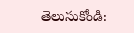తెలుసుకోండి: